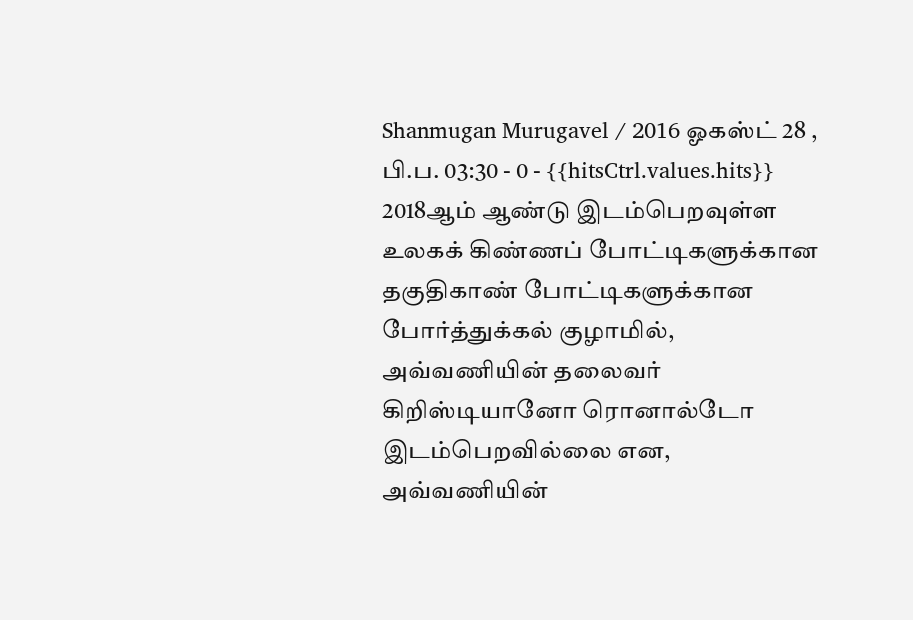Shanmugan Murugavel / 2016 ஓகஸ்ட் 28 , பி.ப. 03:30 - 0 - {{hitsCtrl.values.hits}}
2018ஆம் ஆண்டு இடம்பெறவுள்ள உலகக் கிண்ணப் போட்டிகளுக்கான தகுதிகாண் போட்டிகளுக்கான போர்த்துக்கல் குழாமில், அவ்வணியின் தலைவர் கிறிஸ்டியானோ ரொனால்டோ இடம்பெறவில்லை என, அவ்வணியின்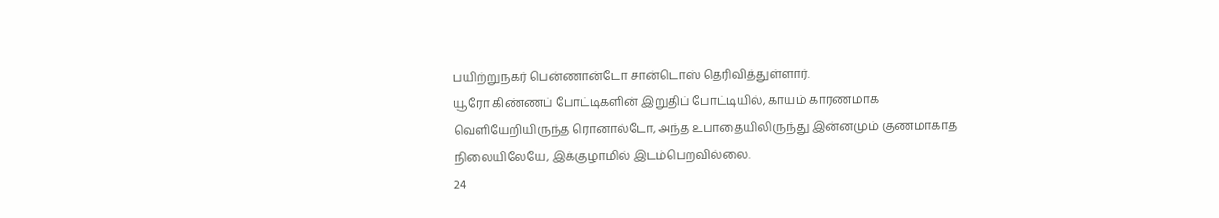பயிற்றுநகர் பென்ணான்டோ சான்டொஸ் தெரிவித்துள்ளார்.
யூரோ கிண்ணப் போட்டிகளின் இறுதிப் போட்டியில், காயம் காரணமாக வெளியேறியிருந்த ரொனால்டோ, அந்த உபாதையிலிருந்து இன்னமும் குணமாகாத நிலையிலேயே, இக்குழாமில் இடம்பெறவில்லை.
24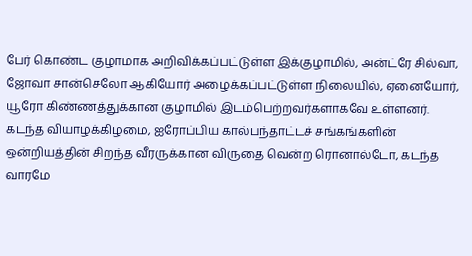பேர் கொண்ட குழாமாக அறிவிக்கப்பட்டுள்ள இக்குழாமில், அன்ட்ரே சில்வா, ஜோவா சான்செலோ ஆகியோர் அழைக்கப்பட்டுள்ள நிலையில், ஏனையோர், யூரோ கிண்ணத்துக்கான குழாமில் இடம்பெற்றவர்களாகவே உள்ளனர்.
கடந்த வியாழக்கிழமை, ஐரோப்பிய கால்பந்தாட்டச் சங்கங்களின் ஒன்றியத்தின் சிறந்த வீரருக்கான விருதை வென்ற ரொனால்டோ, கடந்த வாரமே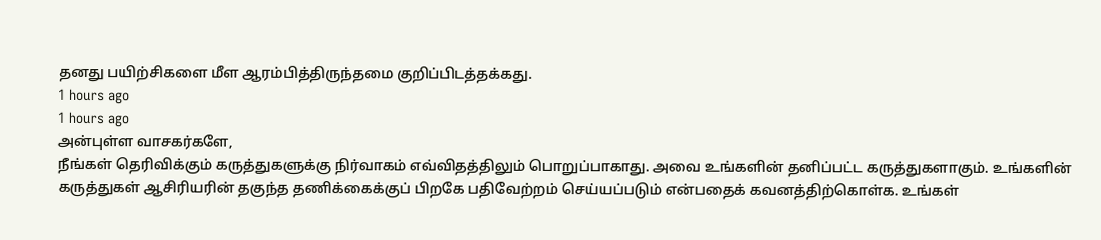தனது பயிற்சிகளை மீள ஆரம்பித்திருந்தமை குறிப்பிடத்தக்கது.
1 hours ago
1 hours ago
அன்புள்ள வாசகர்களே,
நீங்கள் தெரிவிக்கும் கருத்துகளுக்கு நிர்வாகம் எவ்விதத்திலும் பொறுப்பாகாது. அவை உங்களின் தனிப்பட்ட கருத்துகளாகும். உங்களின் கருத்துகள் ஆசிரியரின் தகுந்த தணிக்கைக்குப் பிறகே பதிவேற்றம் செய்யப்படும் என்பதைக் கவனத்திற்கொள்க. உங்கள்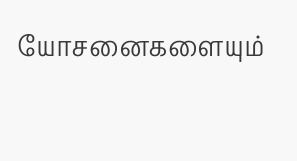யோசனைகளையும்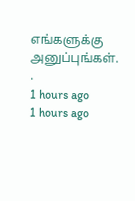எங்களுக்கு அனுப்புங்கள். .
1 hours ago
1 hours ago